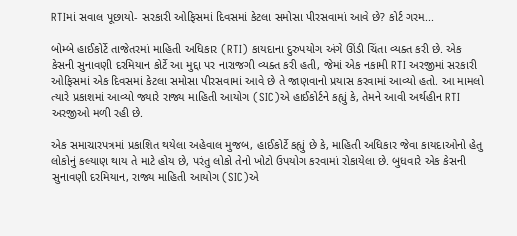RTIમાં સવાલ પૂછાયો- સરકારી ઓફિસમાં દિવસમાં કેટલા સમોસા પીરસવામાં આવે છે? કોર્ટ ગરમ...

બોમ્બે હાઈકોર્ટે તાજેતરમાં માહિતી અધિકાર (RTI) કાયદાના દુરુપયોગ અંગે ઊંડી ચિંતા વ્યક્ત કરી છે. એક કેસની સુનાવણી દરમિયાન કોર્ટે આ મુદ્દા પર નારાજગી વ્યક્ત કરી હતી, જેમાં એક નકામી RTI અરજીમાં સરકારી ઓફિસમાં એક દિવસમાં કેટલા સમોસા પીરસવામાં આવે છે તે જાણવાનો પ્રયાસ કરવામાં આવ્યો હતો. આ મામલો ત્યારે પ્રકાશમાં આવ્યો જ્યારે રાજ્ય માહિતી આયોગ (SIC)એ હાઈકોર્ટને કહ્યું કે, તેમને આવી અર્થહીન RTI અરજીઓ મળી રહી છે.

એક સમાચારપત્રમાં પ્રકાશિત થયેલા અહેવાલ મુજબ, હાઈકોર્ટે કહ્યું છે કે, માહિતી અધિકાર જેવા કાયદાઓનો હેતુ લોકોનું કલ્યાણ થાય તે માટે હોય છે, પરંતુ લોકો તેનો ખોટો ઉપયોગ કરવામાં રોકાયેલા છે. બુધવારે એક કેસની સુનાવણી દરમિયાન, રાજ્ય માહિતી આયોગ (SIC)એ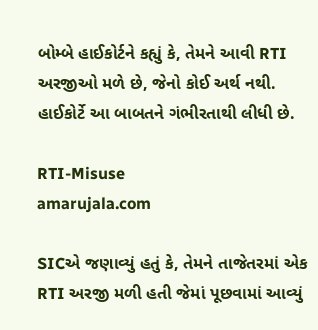બોમ્બે હાઈકોર્ટને કહ્યું કે, તેમને આવી RTI અરજીઓ મળે છે, જેનો કોઈ અર્થ નથી. હાઈકોર્ટે આ બાબતને ગંભીરતાથી લીધી છે.

RTI-Misuse
amarujala.com

SICએ જણાવ્યું હતું કે, તેમને તાજેતરમાં એક RTI અરજી મળી હતી જેમાં પૂછવામાં આવ્યું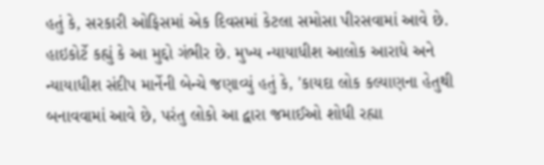હતું કે, સરકારી ઓફિસમાં એક દિવસમાં કેટલા સમોસા પીરસવામાં આવે છે. હાઇકોર્ટે કહ્યું કે આ મુદ્દો ગંભીર છે. મુખ્ય ન્યાયાધીશ આલોક આરાધે અને ન્યાયાધીશ સંદીપ માર્નેની બેન્ચે જણાવ્યું હતું કે, 'કાયદા લોક કલ્યાણના હેતુથી બનાવવામાં આવે છે, પરંતુ લોકો આ દ્વારા જમાઈઓ શોધી રહ્યા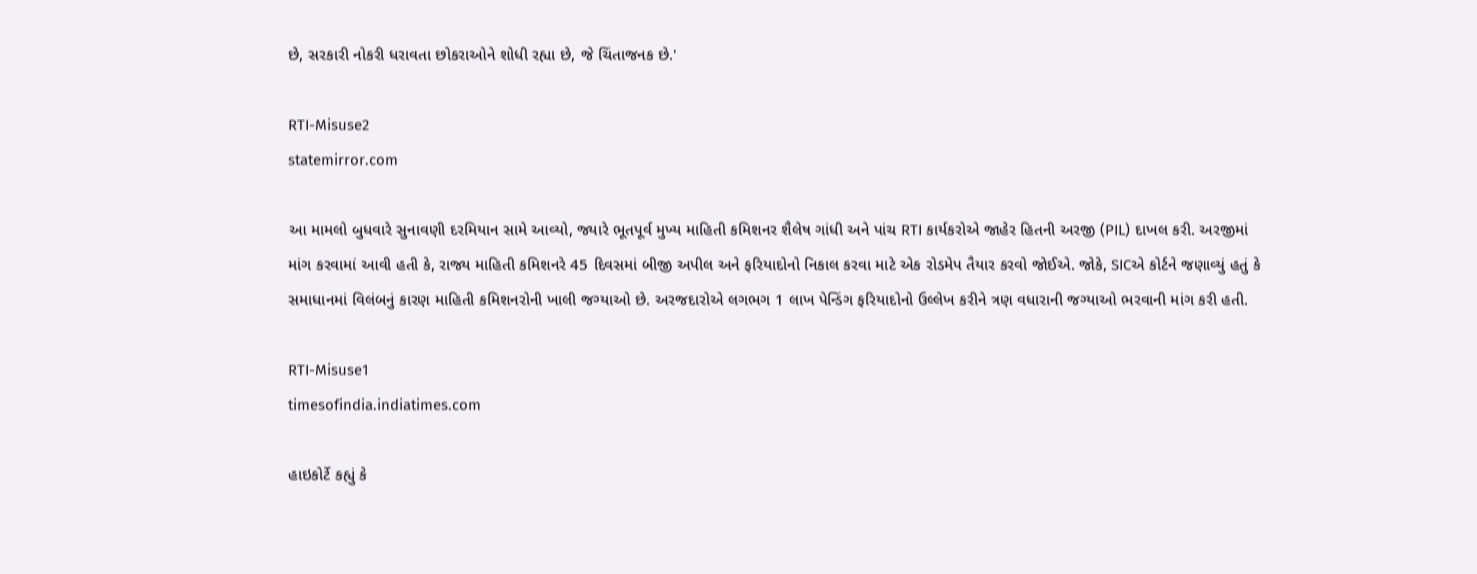છે, સરકારી નોકરી ધરાવતા છોકરાઓને શોધી રહ્યા છે, જે ચિંતાજનક છે.'

RTI-Misuse2
statemirror.com

આ મામલો બુધવારે સુનાવણી દરમિયાન સામે આવ્યો, જ્યારે ભૂતપૂર્વ મુખ્ય માહિતી કમિશનર શૈલેષ ગાંધી અને પાંચ RTI કાર્યકરોએ જાહેર હિતની અરજી (PIL) દાખલ કરી. અરજીમાં માંગ કરવામાં આવી હતી કે, રાજ્ય માહિતી કમિશનરે 45 દિવસમાં બીજી અપીલ અને ફરિયાદોનો નિકાલ કરવા માટે એક રોડમેપ તૈયાર કરવો જોઈએ. જોકે, SICએ કોર્ટને જણાવ્યું હતું કે સમાધાનમાં વિલંબનું કારણ માહિતી કમિશનરોની ખાલી જગ્યાઓ છે. અરજદારોએ લગભગ 1 લાખ પેન્ડિંગ ફરિયાદોનો ઉલ્લેખ કરીને ત્રણ વધારાની જગ્યાઓ ભરવાની માંગ કરી હતી.

RTI-Misuse1
timesofindia.indiatimes.com

હાઇકોર્ટે કહ્યું કે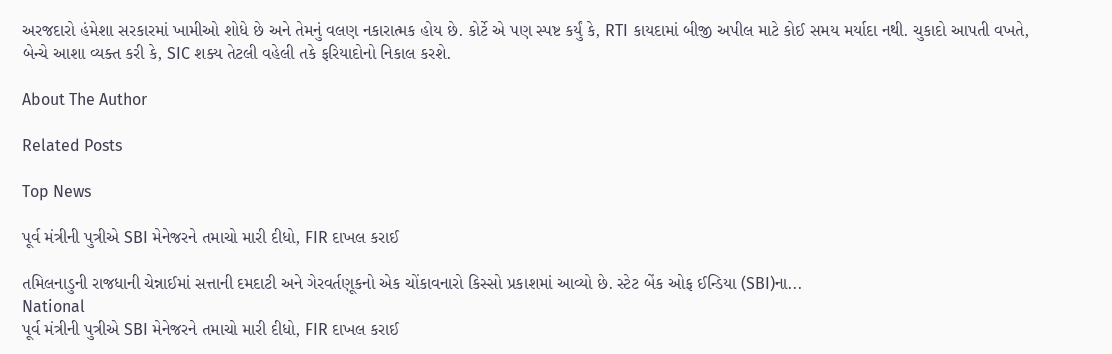અરજદારો હંમેશા સરકારમાં ખામીઓ શોધે છે અને તેમનું વલણ નકારાત્મક હોય છે. કોર્ટે એ પણ સ્પષ્ટ કર્યું કે, RTI કાયદામાં બીજી અપીલ માટે કોઈ સમય મર્યાદા નથી. ચુકાદો આપતી વખતે, બેન્ચે આશા વ્યક્ત કરી કે, SIC શક્ય તેટલી વહેલી તકે ફરિયાદોનો નિકાલ કરશે.

About The Author

Related Posts

Top News

પૂર્વ મંત્રીની પુત્રીએ SBI મેનેજરને તમાચો મારી દીધો, FIR દાખલ કરાઈ

તમિલનાડુની રાજધાની ચેન્નાઈમાં સત્તાની દમદાટી અને ગેરવર્તણૂકનો એક ચોંકાવનારો કિસ્સો પ્રકાશમાં આવ્યો છે. સ્ટેટ બેંક ઓફ ઈન્ડિયા (SBI)ના...
National
પૂર્વ મંત્રીની પુત્રીએ SBI મેનેજરને તમાચો મારી દીધો, FIR દાખલ કરાઈ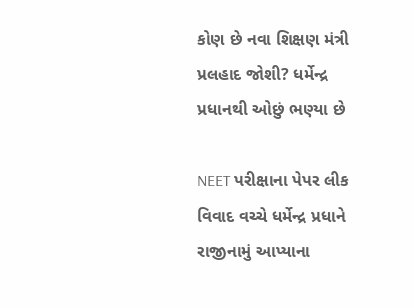કોણ છે નવા શિક્ષણ મંત્રી પ્રલહાદ જોશી? ધર્મેન્દ્ર પ્રધાનથી ઓછું ભણ્યા છે

NEET પરીક્ષાના પેપર લીક વિવાદ વચ્ચે ધર્મેન્દ્ર પ્રધાને રાજીનામું આપ્યાના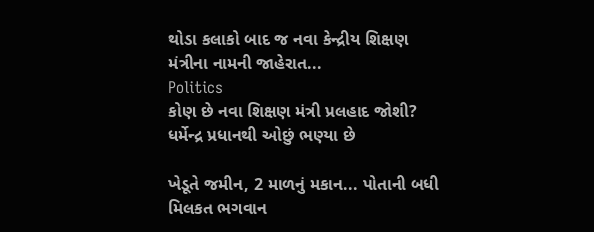થોડા કલાકો બાદ જ નવા કેન્દ્રીય શિક્ષણ મંત્રીના નામની જાહેરાત...
Politics
કોણ છે નવા શિક્ષણ મંત્રી પ્રલહાદ જોશી? ધર્મેન્દ્ર પ્રધાનથી ઓછું ભણ્યા છે

ખેડૂતે જમીન, 2 માળનું મકાન... પોતાની બધી મિલકત ભગવાન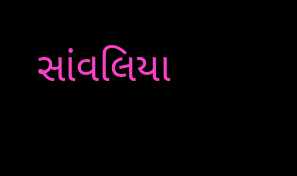સાંવલિયા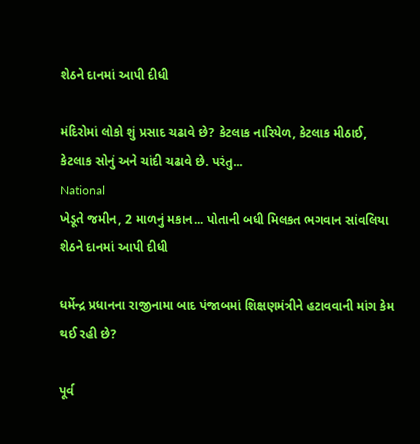શેઠને દાનમાં આપી દીધી

મંદિરોમાં લોકો શું પ્રસાદ ચઢાવે છે? કેટલાક નારિયેળ, કેટલાક મીઠાઈ, કેટલાક સોનું અને ચાંદી ચઢાવે છે. પરંતુ...
National
ખેડૂતે જમીન, 2 માળનું મકાન... પોતાની બધી મિલકત ભગવાન સાંવલિયા શેઠને દાનમાં આપી દીધી

ધર્મેન્દ્ર પ્રધાનના રાજીનામા બાદ પંજાબમાં શિક્ષણમંત્રીને હટાવવાની માંગ કેમ થઈ રહી છે?

પૂર્વ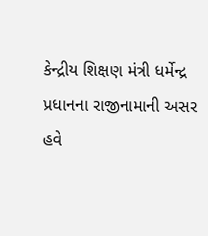કેન્દ્રીય શિક્ષણ મંત્રી ધર્મેન્દ્ર પ્રધાનના રાજીનામાની અસર હવે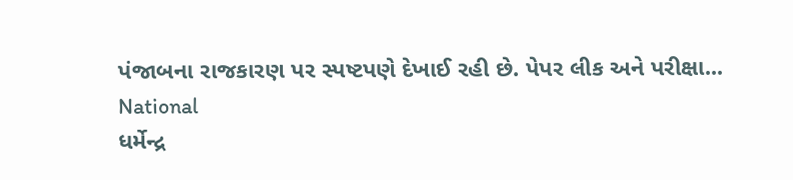પંજાબના રાજકારણ પર સ્પષ્ટપણે દેખાઈ રહી છે. પેપર લીક અને પરીક્ષા...
National
ધર્મેન્દ્ર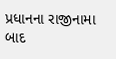પ્રધાનના રાજીનામા બાદ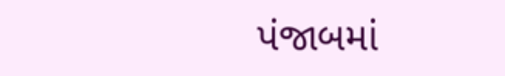પંજાબમાં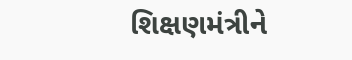શિક્ષણમંત્રીને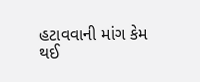હટાવવાની માંગ કેમ થઈ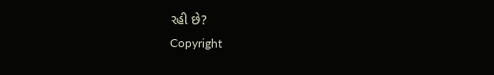રહી છે?
Copyright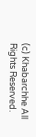(c) Khabarchhe All Rights Reserved.